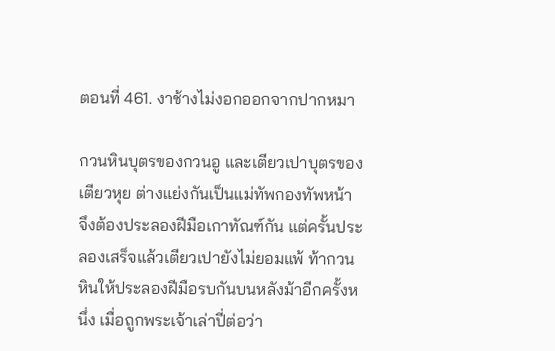ตอนที่ 461. งาช้างไม่งอกออกจากปากหมา

กวนหินบุตรของกวนอู และเตียวเปาบุตรของเตียวหุย ต่างแย่งกันเป็นแม่ทัพกองทัพหน้า จึงต้องประลองฝีมือเกาทัณฑ์กัน แต่ครั้นประลองเสร็จแล้วเตียวเปายังไม่ยอมแพ้ ท้ากวนหินให้ประลองฝีมือรบกันบนหลังม้าอีกครั้งหนึ่ง เมื่อถูกพระเจ้าเล่าปี่ต่อว่า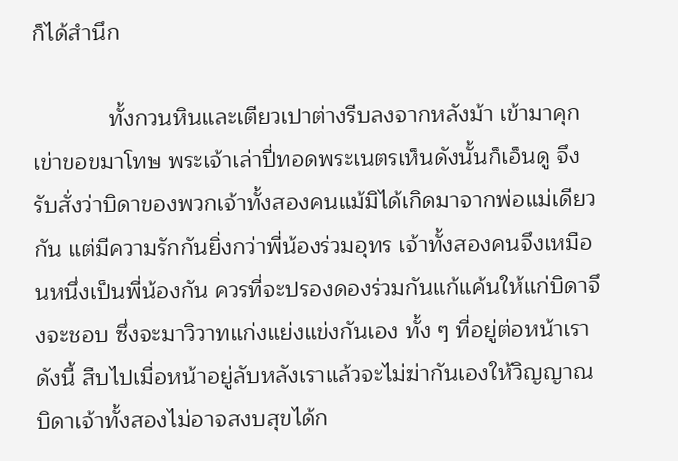ก็ได้สำนึก

            ทั้งกวนหินและเตียวเปาต่างรีบลงจากหลังม้า เข้ามาคุกเข่าขอขมาโทษ พระเจ้าเล่าปี่ทอดพระเนตรเห็นดังนั้นก็เอ็นดู จึงรับสั่งว่าบิดาของพวกเจ้าทั้งสองคนแม้มิได้เกิดมาจากพ่อแม่เดียวกัน แต่มีความรักกันยิ่งกว่าพี่น้องร่วมอุทร เจ้าทั้งสองคนจึงเหมือนหนึ่งเป็นพี่น้องกัน ควรที่จะปรองดองร่วมกันแก้แค้นให้แก่บิดาจึงจะชอบ ซึ่งจะมาวิวาทแก่งแย่งแข่งกันเอง ทั้ง ๆ ที่อยู่ต่อหน้าเราดังนี้ สืบไปเมื่อหน้าอยู่ลับหลังเราแล้วจะไม่ฆ่ากันเองให้วิญญาณบิดาเจ้าทั้งสองไม่อาจสงบสุขได้ก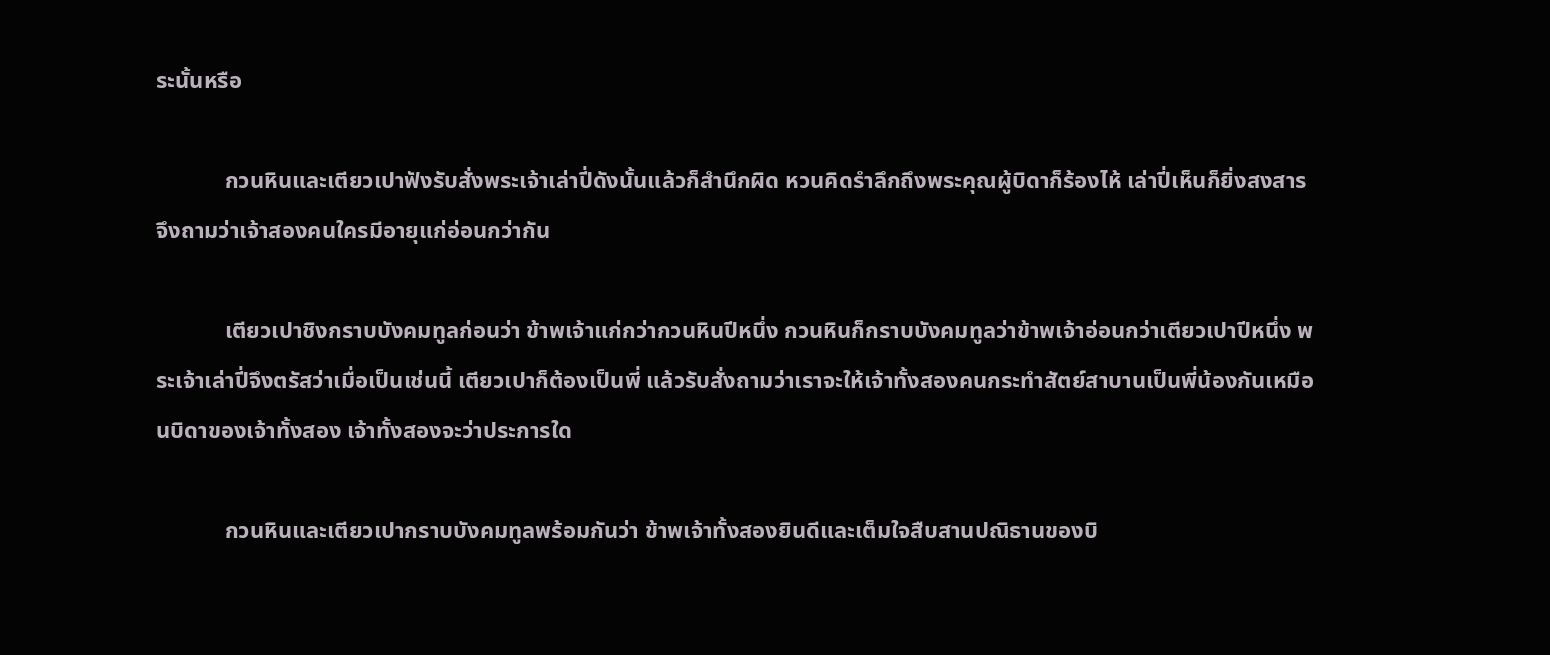ระนั้นหรือ

            กวนหินและเตียวเปาฟังรับสั่งพระเจ้าเล่าปี่ดังนั้นแล้วก็สำนึกผิด หวนคิดรำลึกถึงพระคุณผู้บิดาก็ร้องไห้ เล่าปี่เห็นก็ยิ่งสงสาร จึงถามว่าเจ้าสองคนใครมีอายุแก่อ่อนกว่ากัน

            เตียวเปาชิงกราบบังคมทูลก่อนว่า ข้าพเจ้าแก่กว่ากวนหินปีหนึ่ง กวนหินก็กราบบังคมทูลว่าข้าพเจ้าอ่อนกว่าเตียวเปาปีหนึ่ง พระเจ้าเล่าปี่จึงตรัสว่าเมื่อเป็นเช่นนี้ เตียวเปาก็ต้องเป็นพี่ แล้วรับสั่งถามว่าเราจะให้เจ้าทั้งสองคนกระทำสัตย์สาบานเป็นพี่น้องกันเหมือนบิดาของเจ้าทั้งสอง เจ้าทั้งสองจะว่าประการใด

            กวนหินและเตียวเปากราบบังคมทูลพร้อมกันว่า ข้าพเจ้าทั้งสองยินดีและเต็มใจสืบสานปณิธานของบิ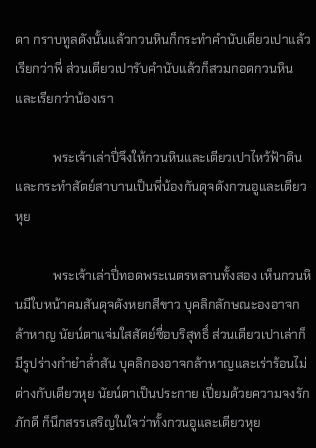ดา กราบทูลดังนั้นแล้วกวนหินก็กระทำคำนับเตียวเปาแล้วเรียกว่าพี่ ส่วนเตียวเปารับคำนับแล้วก็สวมกอดกวนหินและเรียกว่าน้องเรา

            พระเจ้าเล่าปี่จึงให้กวนหินและเตียวเปาไหว้ฟ้าดิน และกระทำสัตย์สาบานเป็นพี่น้องกันดุจดังกวนอูและเตียวหุย

            พระเจ้าเล่าปี่ทอดพระเนตรหลานทั้งสอง เห็นกวนหินมีใบหน้าคมสันดุจดังหยกสีขาว บุคลิกลักษณะองอาจกล้าหาญ นัยน์ตาแจ่มใสสัตย์ซื่อบริสุทธิ์ ส่วนเตียวเปาเล่าก็มีรูปร่างกำยำล่ำสัน บุคลิกองอาจกล้าหาญและเร่าร้อนไม่ต่างกับเตียวหุย นัยน์ตาเป็นประกาย เปี่ยมด้วยความจงรักภักดี ก็นึกสรรเสริญในใจว่าทั้งกวนอูและเตียวหุย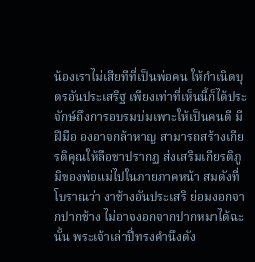น้องเราไม่เสียทีที่เป็นพ่อคน ให้กำเนิดบุตรอันประเสริฐ เพียงเท่าที่เห็นนี้ก็ได้ประจักษ์ถึงการอบรมบ่มเพาะให้เป็นคนดี มีฝีมือ องอาจกล้าหาญ สามารถสร้างเกียรติคุณให้ลือชาปรากฏ ส่งเสริมเกียรติภูมิของพ่อแม่ไปในภายภาคหน้า สมดังที่โบราณว่า งาช้างอันประเสริ ย่อมงอกจากปากช้าง ไม่อาจงอกจากปากหมาได้ฉะนั้น พระเจ้าเล่าปี่ทรงคำนึงดัง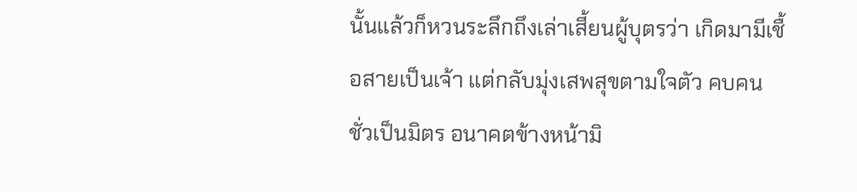นั้นแล้วก็หวนระลึกถึงเล่าเสี้ยนผู้บุตรว่า เกิดมามีเชื้อสายเป็นเจ้า แต่กลับมุ่งเสพสุขตามใจตัว คบคนชั่วเป็นมิตร อนาคตข้างหน้ามิ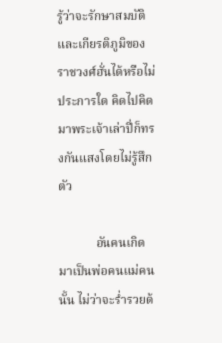รู้ว่าจะรักษาสมบัติและเกียรติภูมิของราชวงศ์ฮั่นได้หรือไม่ประการใด คิดไปคิดมาพระเจ้าเล่าปี่ก็ทรงกันแสงโดยไม่รู้สึกตัว

            อันคนเกิดมาเป็นพ่อคนแม่คนนั้น ไม่ว่าจะร่ำรวยด้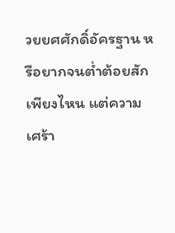วยยศศักดิ์อัครฐาน หรือยากจนต่ำต้อยสักเพียงไหน แต่ความเศร้า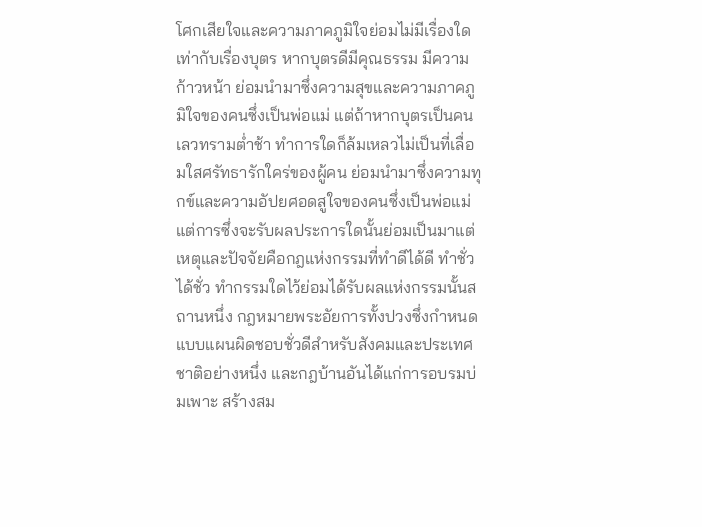โศกเสียใจและความภาคภูมิใจย่อมไม่มีเรื่องใดเท่ากับเรื่องบุตร หากบุตรดีมีคุณธรรม มีความก้าวหน้า ย่อมนำมาซึ่งความสุขและความภาคภูมิใจของคนซึ่งเป็นพ่อแม่ แต่ถ้าหากบุตรเป็นคนเลวทรามต่ำช้า ทำการใดก็ล้มเหลวไม่เป็นที่เลื่อมใสศรัทธารักใคร่ของผู้คน ย่อมนำมาซึ่งความทุกข์และความอัปยศอดสูใจของคนซึ่งเป็นพ่อแม่ แต่การซึ่งจะรับผลประการใดนั้นย่อมเป็นมาแต่เหตุและปัจจัยคือกฎแห่งกรรมที่ทำดีได้ดี ทำชั่วได้ชั่ว ทำกรรมใดไว้ย่อมได้รับผลแห่งกรรมนั้นสถานหนึ่ง กฎหมายพระอัยการทั้งปวงซึ่งกำหนดแบบแผนผิดชอบชั่วดีสำหรับสังคมและประเทศชาติอย่างหนึ่ง และกฎบ้านอันได้แก่การอบรมบ่มเพาะ สร้างสม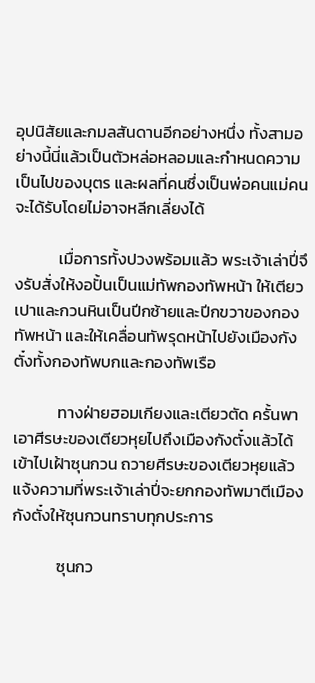อุปนิสัยและกมลสันดานอีกอย่างหนึ่ง ทั้งสามอย่างนี้นี่แล้วเป็นตัวหล่อหลอมและกำหนดความเป็นไปของบุตร และผลที่คนซึ่งเป็นพ่อคนแม่คนจะได้รับโดยไม่อาจหลีกเลี่ยงได้

            เมื่อการทั้งปวงพร้อมแล้ว พระเจ้าเล่าปี่จึงรับสั่งให้งอปั้นเป็นแม่ทัพกองทัพหน้า ให้เตียวเปาและกวนหินเป็นปีกซ้ายและปีกขวาของกองทัพหน้า และให้เคลื่อนทัพรุดหน้าไปยังเมืองกังตั๋งทั้งกองทัพบกและกองทัพเรือ

            ทางฝ่ายฮอมเกียงและเตียวตัด ครั้นพาเอาศีรษะของเตียวหุยไปถึงเมืองกังตั๋งแล้วได้เข้าไปเฝ้าซุนกวน ถวายศีรษะของเตียวหุยแล้วแจ้งความที่พระเจ้าเล่าปี่จะยกกองทัพมาตีเมืองกังตั๋งให้ซุนกวนทราบทุกประการ

            ซุนกว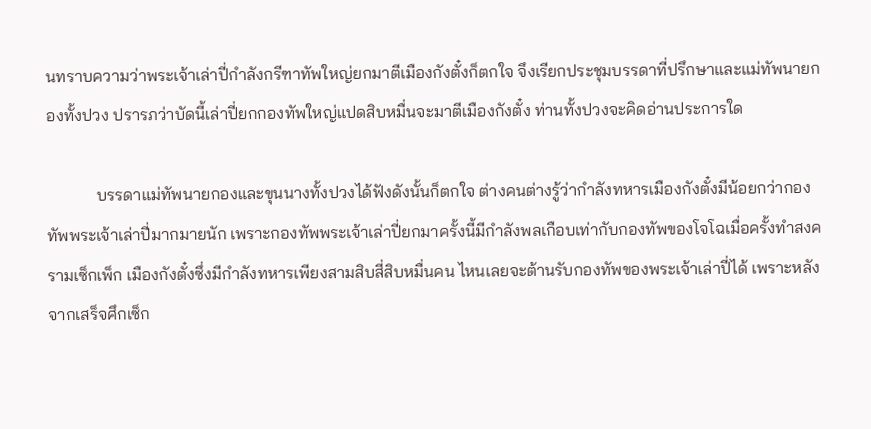นทราบความว่าพระเจ้าเล่าปี่กำลังกรีฑาทัพใหญ่ยกมาตีเมืองกังตั๋งก็ตกใจ จึงเรียกประชุมบรรดาที่ปรึกษาและแม่ทัพนายกองทั้งปวง ปรารภว่าบัดนี้เล่าปี่ยกกองทัพใหญ่แปดสิบหมื่นจะมาตีเมืองกังตั๋ง ท่านทั้งปวงจะคิดอ่านประการใด

            บรรดาแม่ทัพนายกองและขุนนางทั้งปวงได้ฟังดังนั้นก็ตกใจ ต่างคนต่างรู้ว่ากำลังทหารเมืองกังตั๋งมีน้อยกว่ากองทัพพระเจ้าเล่าปี่มากมายนัก เพราะกองทัพพระเจ้าเล่าปี่ยกมาครั้งนี้มีกำลังพลเกือบเท่ากับกองทัพของโจโฉเมื่อครั้งทำสงครามเซ็กเพ็ก เมืองกังตั๋งซึ่งมีกำลังทหารเพียงสามสิบสี่สิบหมื่นคน ไหนเลยจะต้านรับกองทัพของพระเจ้าเล่าปี่ได้ เพราะหลังจากเสร็จศึกเซ็ก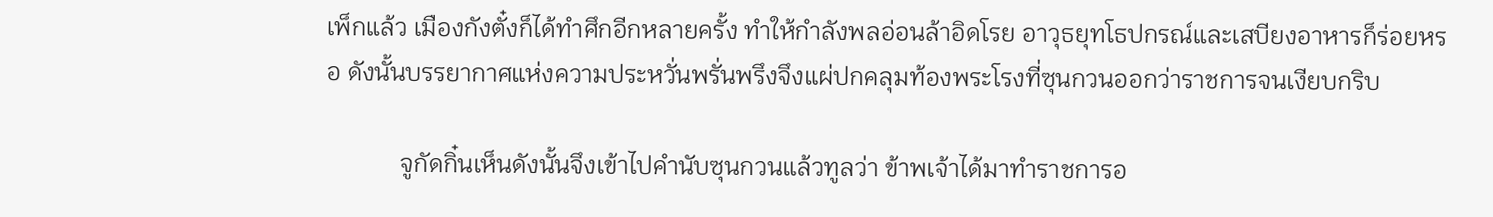เพ็กแล้ว เมืองกังตั๋งก็ได้ทำศึกอีกหลายครั้ง ทำให้กำลังพลอ่อนล้าอิดโรย อาวุธยุทโธปกรณ์และเสบียงอาหารก็ร่อยหรอ ดังนั้นบรรยากาศแห่งความประหวั่นพรั่นพรึงจึงแผ่ปกคลุมท้องพระโรงที่ซุนกวนออกว่าราชการจนเงียบกริบ

            จูกัดกิ๋นเห็นดังนั้นจึงเข้าไปคำนับซุนกวนแล้วทูลว่า ข้าพเจ้าได้มาทำราชการอ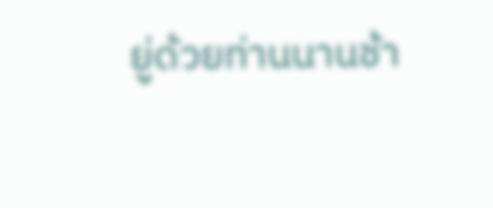ยู่ด้วยท่านนานช้า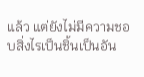แล้ว แต่ยังไม่มีความชอบสิ่งไรเป็นชิ้นเป็นอัน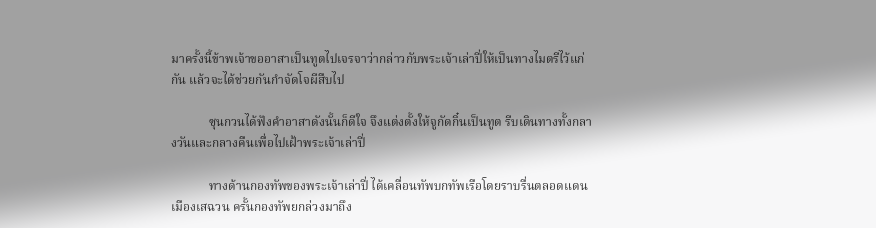มาครั้งนี้ข้าพเจ้าขออาสาเป็นทูตไปเจรจาว่ากล่าวกับพระเจ้าเล่าปี่ให้เป็นทางไมตรีไว้แก่กัน แล้วจะได้ช่วยกันกำจัดโจผีสืบไป

            ซุนกวนได้ฟังคำอาสาดังนั้นก็ดีใจ จึงแต่งตั้งให้จูกัดกิ๋นเป็นทูต รีบเดินทางทั้งกลางวันและกลางคืนเพื่อไปเฝ้าพระเจ้าเล่าปี่

            ทางด้านกองทัพของพระเจ้าเล่าปี่ ได้เคลื่อนทัพบกทัพเรือโดยราบรื่นตลอดแดนเมืองเสฉวน ครั้นกองทัพยกล่วงมาถึง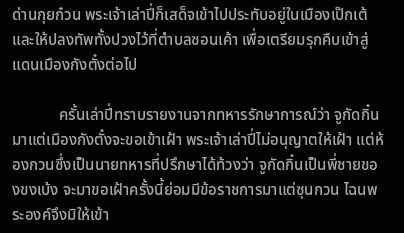ด่านกุยก๋วน พระเจ้าเล่าปี่ก็เสด็จเข้าไปประทับอยู่ในเมืองเป๊กเต้และให้ปลงทัพทั้งปวงไว้ที่ตำบลซอนเค้า เพื่อเตรียมรุกคืบเข้าสู่แดนเมืองกังตั๋งต่อไป

            ครั้นเล่าปี่ทราบรายงานจากทหารรักษาการณ์ว่า จูกัดกิ๋นมาแต่เมืองกังตั๋งจะขอเข้าเฝ้า พระเจ้าเล่าปี่ไม่อนุญาตให้เฝ้า แต่ห้องกวนซึ่งเป็นนายทหารที่ปรึกษาได้ท้วงว่า จูกัดกิ๋นเป็นพี่ชายของขงเบ้ง จะมาขอเฝ้าครั้งนี้ย่อมมีข้อราชการมาแต่ซุนกวน ไฉนพระองค์จึงมิให้เข้า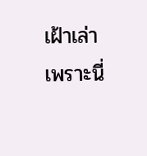เฝ้าเล่า เพราะนี่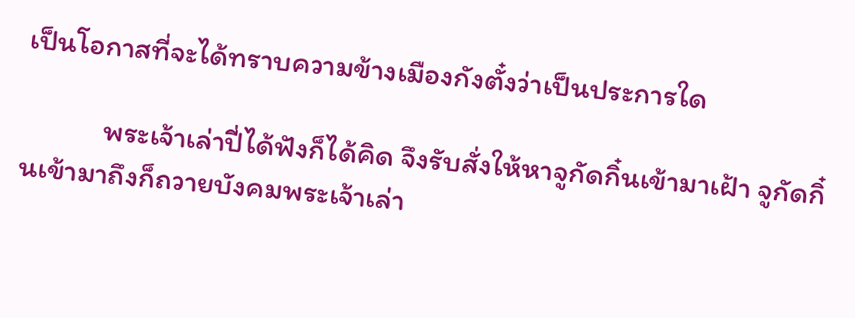เป็นโอกาสที่จะได้ทราบความข้างเมืองกังตั๋งว่าเป็นประการใด

            พระเจ้าเล่าปี่ได้ฟังก็ได้คิด จึงรับสั่งให้หาจูกัดกิ๋นเข้ามาเฝ้า จูกัดกิ๋นเข้ามาถึงก็ถวายบังคมพระเจ้าเล่า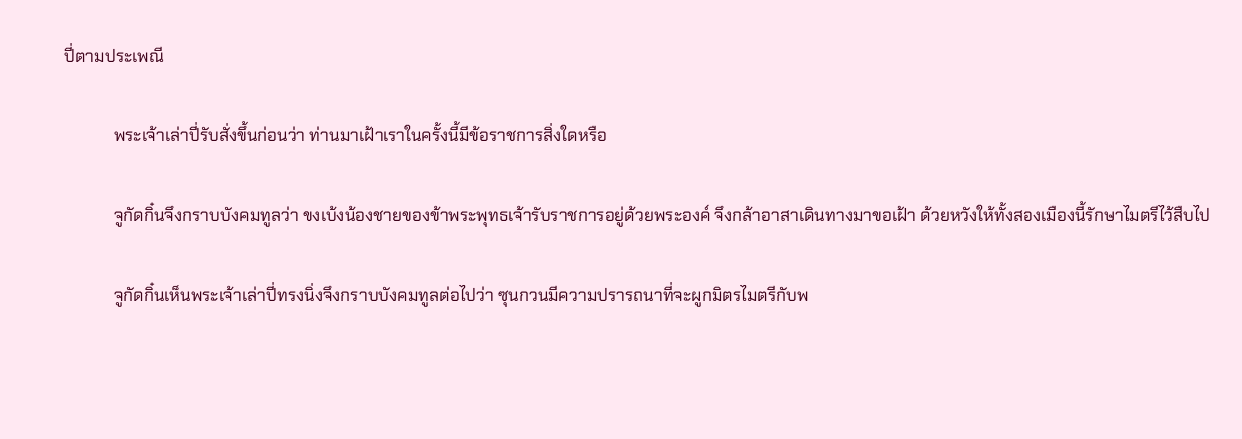ปี่ตามประเพณี

            พระเจ้าเล่าปี่รับสั่งขึ้นก่อนว่า ท่านมาเฝ้าเราในครั้งนี้มีข้อราชการสิ่งใดหรือ

            จูกัดกิ๋นจึงกราบบังคมทูลว่า ขงเบ้งน้องชายของข้าพระพุทธเจ้ารับราชการอยู่ด้วยพระองค์ จึงกล้าอาสาเดินทางมาขอเฝ้า ด้วยหวังให้ทั้งสองเมืองนี้รักษาไมตรีไว้สืบไป

            จูกัดกิ๋นเห็นพระเจ้าเล่าปี่ทรงนิ่งจึงกราบบังคมทูลต่อไปว่า ซุนกวนมีความปรารถนาที่จะผูกมิตรไมตรีกับพ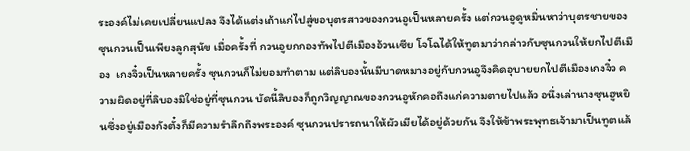ระองค์ไม่เคยเปลี่ยนแปลง จึงได้แต่งเถ้าแก่ไปสู่ขอบุตรสาวของกวนอูเป็นหลายครั้ง แต่กวนอูดูหมิ่นหาว่าบุตรชายของซุนกวนเป็นเพียงลูกสุนัข เมื่อครั้งที่ กวนอูยกกองทัพไปตีเมืองอ้วนเซีย โจโฉได้ให้ทูตมาว่ากล่าวกับซุนกวนให้ยกไปตีเมือง  เกงจิ๋วเป็นหลายครั้ง ซุนกวนก็ไม่ยอมทำตาม แต่ลิบองนั้นมีบาดหมางอยู่กับกวนอูจึงคิดอุบายยกไปตีเมืองเกงจิ๋ว ความผิดอยู่ที่ลิบองมิใช่อยู่ที่ซุนกวน บัดนี้ลิบองก็ถูกวิญญาณของกวนอูหักคอถึงแก่ความตายไปแล้ว อนึ่งเล่านางซุนฮูหยินซึ่งอยู่เมืองกังตั๋งก็มีความรำลึกถึงพระองค์ ซุนกวนปรารถนาให้ผัวเมียได้อยู่ด้วยกัน จึงให้ข้าพระพุทธเจ้ามาเป็นทูตแล้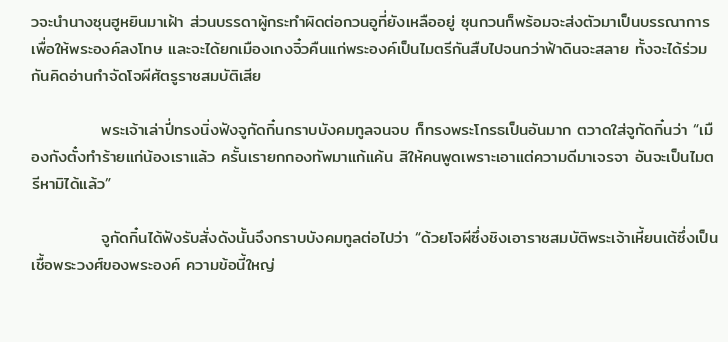วจะนำนางซุนฮูหยินมาเฝ้า ส่วนบรรดาผู้กระทำผิดต่อกวนอูที่ยังเหลืออยู่ ซุนกวนก็พร้อมจะส่งตัวมาเป็นบรรณาการเพื่อให้พระองค์ลงโทษ และจะได้ยกเมืองเกงจิ๋วคืนแก่พระองค์เป็นไมตรีกันสืบไปจนกว่าฟ้าดินจะสลาย ทั้งจะได้ร่วมกันคิดอ่านกำจัดโจผีศัตรูราชสมบัติเสีย

            พระเจ้าเล่าปี่ทรงนิ่งฟังจูกัดกิ๋นกราบบังคมทูลจนจบ ก็ทรงพระโกรธเป็นอันมาก ตวาดใส่จูกัดกิ๋นว่า “เมืองกังตั๋งทำร้ายแก่น้องเราแล้ว ครั้นเรายกกองทัพมาแก้แค้น สิให้คนพูดเพราะเอาแต่ความดีมาเจรจา อันจะเป็นไมตรีหามิได้แล้ว”

            จูกัดกิ๋นได้ฟังรับสั่งดังนั้นจึงกราบบังคมทูลต่อไปว่า “ด้วยโจผีซึ่งชิงเอาราชสมบัติพระเจ้าเหี้ยนเต้ซึ่งเป็นเชื้อพระวงศ์ของพระองค์ ความข้อนี้ใหญ่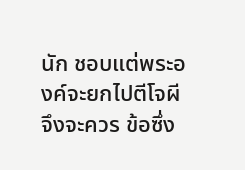นัก ชอบแต่พระองค์จะยกไปตีโจผีจึงจะควร ข้อซึ่ง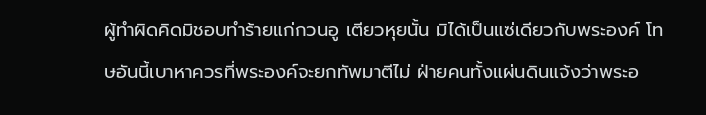ผู้ทำผิดคิดมิชอบทำร้ายแก่กวนอู เตียวหุยนั้น มิได้เป็นแซ่เดียวกับพระองค์ โทษอันนี้เบาหาควรที่พระองค์จะยกทัพมาตีไม่ ฝ่ายคนทั้งแผ่นดินแจ้งว่าพระอ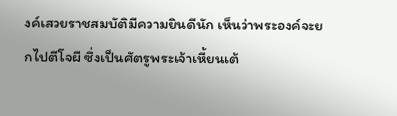งค์เสวยราชสมบัติมีความยินดีนัก เห็นว่าพระองค์จะยกไปตีโจผี ซึ่งเป็นศัตรูพระเจ้าเหี้ยนเต้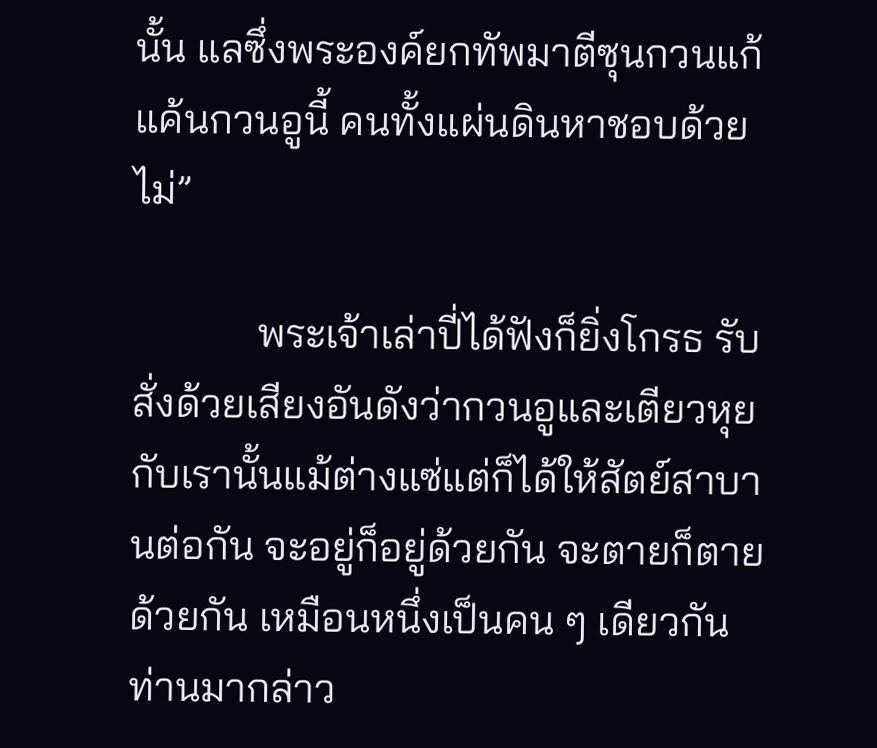นั้น แลซึ่งพระองค์ยกทัพมาตีซุนกวนแก้แค้นกวนอูนี้ คนทั้งแผ่นดินหาชอบด้วยไม่”

            พระเจ้าเล่าปี่ได้ฟังก็ยิ่งโกรธ รับสั่งด้วยเสียงอันดังว่ากวนอูและเตียวหุยกับเรานั้นแม้ต่างแซ่แต่ก็ได้ให้สัตย์สาบานต่อกัน จะอยู่ก็อยู่ด้วยกัน จะตายก็ตายด้วยกัน เหมือนหนึ่งเป็นคน ๆ เดียวกัน ท่านมากล่าว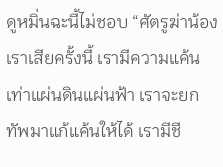ดูหมิ่นฉะนี้ไม่ชอบ “ศัตรูฆ่าน้องเราเสียครั้งนี้ เรามีความแค้นเท่าแผ่นดินแผ่นฟ้า เราจะยกทัพมาแก้แค้นให้ได้ เรามีชี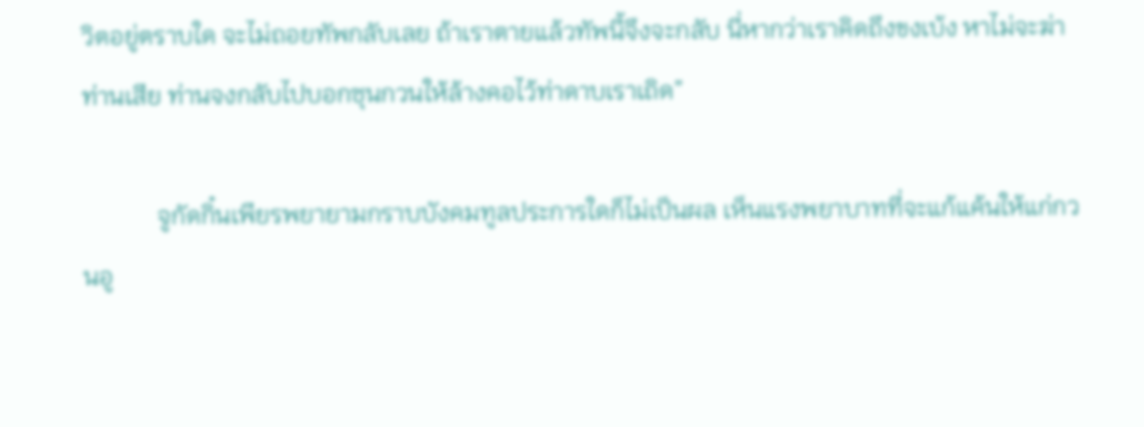วิตอยู่ตราบใด จะไม่ถอยทัพกลับเลย ถ้าเราตายแล้วทัพนี้จึงจะกลับ นี่หากว่าเราคิดถึงขงเบ้ง หาไม่จะฆ่าท่านเสีย ท่านจงกลับไปบอกซุนกวนให้ล้างคอไว้ท่าดาบเราเถิด”

            จูกัดกิ๋นเพียรพยายามกราบบังคมทูลประการใดก็ไม่เป็นผล เห็นแรงพยาบาทที่จะแก้แค้นให้แก่กวนอู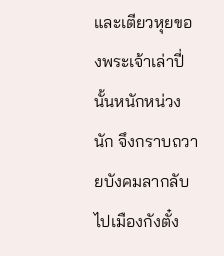และเตียวหุยของพระเจ้าเล่าปี่นั้นหนักหน่วงนัก จึงกราบถวายบังคมลากลับไปเมืองกังตั๋ง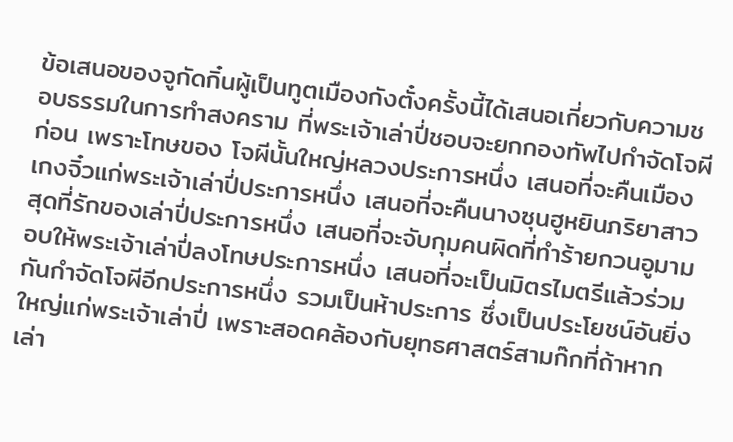ข้อเสนอของจูกัดกิ๋นผู้เป็นทูตเมืองกังตั๋งครั้งนี้ได้เสนอเกี่ยวกับความชอบธรรมในการทำสงคราม ที่พระเจ้าเล่าปี่ชอบจะยกกองทัพไปกำจัดโจผีก่อน เพราะโทษของ โจผีนั้นใหญ่หลวงประการหนึ่ง เสนอที่จะคืนเมืองเกงจิ๋วแก่พระเจ้าเล่าปี่ประการหนึ่ง เสนอที่จะคืนนางซุนฮูหยินภริยาสาวสุดที่รักของเล่าปี่ประการหนึ่ง เสนอที่จะจับกุมคนผิดที่ทำร้ายกวนอูมามอบให้พระเจ้าเล่าปี่ลงโทษประการหนึ่ง เสนอที่จะเป็นมิตรไมตรีแล้วร่วมกันกำจัดโจผีอีกประการหนึ่ง รวมเป็นห้าประการ ซึ่งเป็นประโยชน์อันยิ่งใหญ่แก่พระเจ้าเล่าปี่ เพราะสอดคล้องกับยุทธศาสตร์สามก๊กที่ถ้าหากเล่า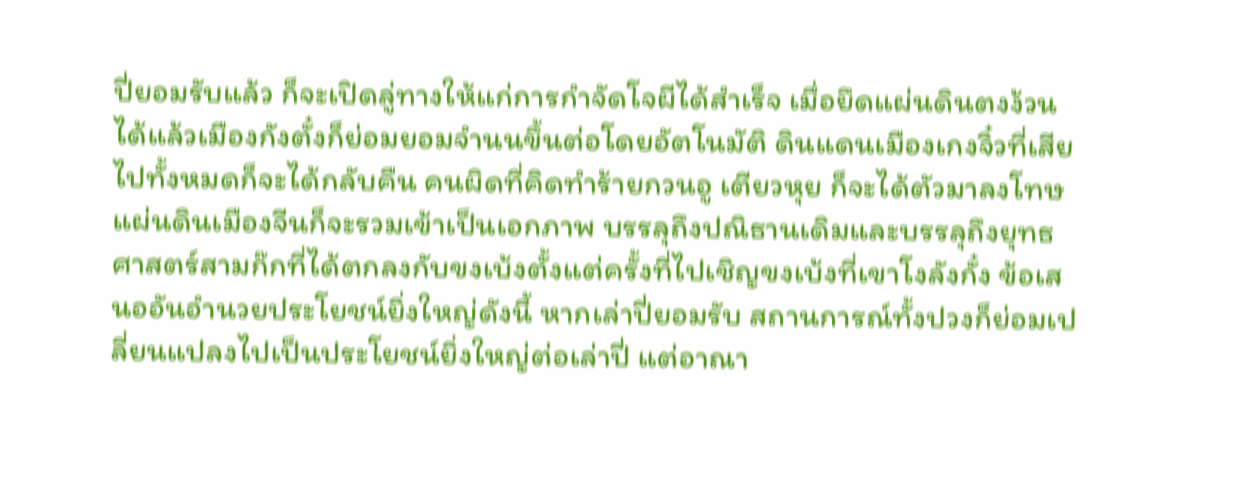ปี่ยอมรับแล้ว ก็จะเปิดลู่ทางให้แก่การกำจัดโจผีได้สำเร็จ เมื่อยึดแผ่นดินตงง้วนได้แล้วเมืองกังตั๋งก็ย่อมยอมจำนนขึ้นต่อโดยอัตโนมัติ ดินแดนเมืองเกงจิ๋วที่เสียไปทั้งหมดก็จะได้กลับคืน คนผิดที่คิดทำร้ายกวนอู เตียวหุย ก็จะได้ตัวมาลงโทษ แผ่นดินเมืองจีนก็จะรวมเข้าเป็นเอกภาพ บรรลุถึงปณิธานเดิมและบรรลุถึงยุทธศาสตร์สามก๊กที่ได้ตกลงกับขงเบ้งตั้งแต่ครั้งที่ไปเชิญขงเบ้งที่เขาโงลังกั๋ง ข้อเสนออันอำนวยประโยชน์ยิ่งใหญ่ดังนี้ หากเล่าปี่ยอมรับ สถานการณ์ทั้งปวงก็ย่อมเปลี่ยนแปลงไปเป็นประโยชน์ยิ่งใหญ่ต่อเล่าปี่ แต่อาณา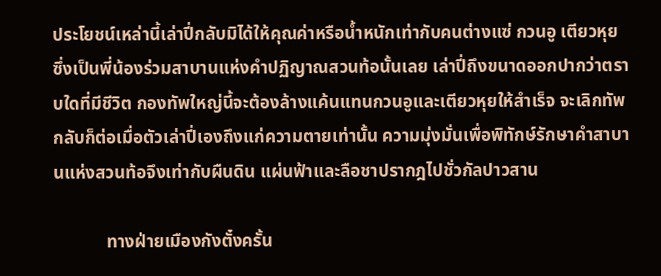ประโยชน์เหล่านี้เล่าปี่กลับมิได้ให้คุณค่าหรือน้ำหนักเท่ากับคนต่างแซ่ กวนอู เตียวหุย ซึ่งเป็นพี่น้องร่วมสาบานแห่งคำปฏิญาณสวนท้อนั้นเลย เล่าปี่ถึงขนาดออกปากว่าตราบใดที่มีชีวิต กองทัพใหญ่นี้จะต้องล้างแค้นแทนกวนอูและเตียวหุยให้สำเร็จ จะเลิกทัพกลับก็ต่อเมื่อตัวเล่าปี่เองถึงแก่ความตายเท่านั้น ความมุ่งมั่นเพื่อพิทักษ์รักษาคำสาบานแห่งสวนท้อจึงเท่ากับผืนดิน แผ่นฟ้าและลือชาปรากฎไปชั่วกัลปาวสาน

            ทางฝ่ายเมืองกังตั๋งครั้น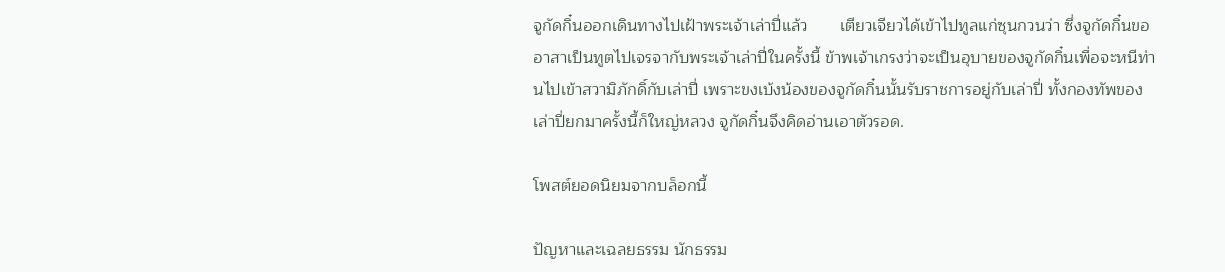จูกัดกิ๋นออกเดินทางไปเฝ้าพระเจ้าเล่าปี่แล้ว       เตียวเจียวได้เข้าไปทูลแก่ซุนกวนว่า ซึ่งจูกัดกิ๋นขออาสาเป็นทูตไปเจรจากับพระเจ้าเล่าปี่ในครั้งนี้ ข้าพเจ้าเกรงว่าจะเป็นอุบายของจูกัดกิ๋นเพื่อจะหนีท่านไปเข้าสวามิภักดิ์กับเล่าปี่ เพราะขงเบ้งน้องของจูกัดกิ๋นนั้นรับราชการอยู่กับเล่าปี่ ทั้งกองทัพของเล่าปี่ยกมาครั้งนี้ก็ใหญ่หลวง จูกัดกิ๋นจึงคิดอ่านเอาตัวรอด.

โพสต์ยอดนิยมจากบล็อกนี้

ปัญหาและเฉลยธรรม นักธรรม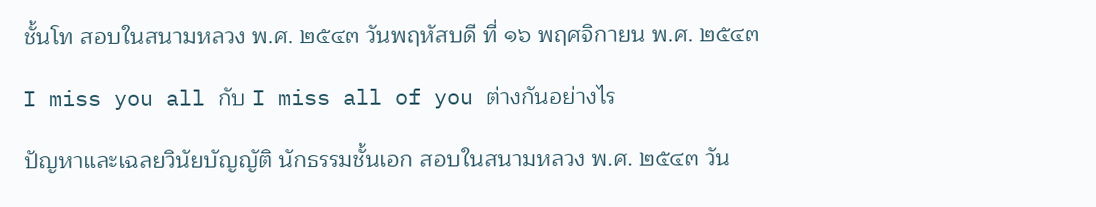ชั้นโท สอบในสนามหลวง พ.ศ. ๒๕๔๓ วันพฤหัสบดี ที่ ๑๖ พฤศจิกายน พ.ศ. ๒๕๔๓

I miss you all กับ I miss all of you ต่างกันอย่างไร

ปัญหาและเฉลยวินัยบัญญัติ นักธรรมชั้นเอก สอบในสนามหลวง พ.ศ. ๒๕๔๓ วัน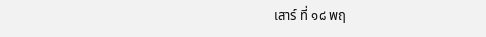เสาร์ ที่ ๑๘ พฤ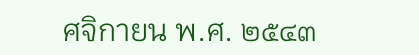ศจิกายน พ.ศ. ๒๕๔๓